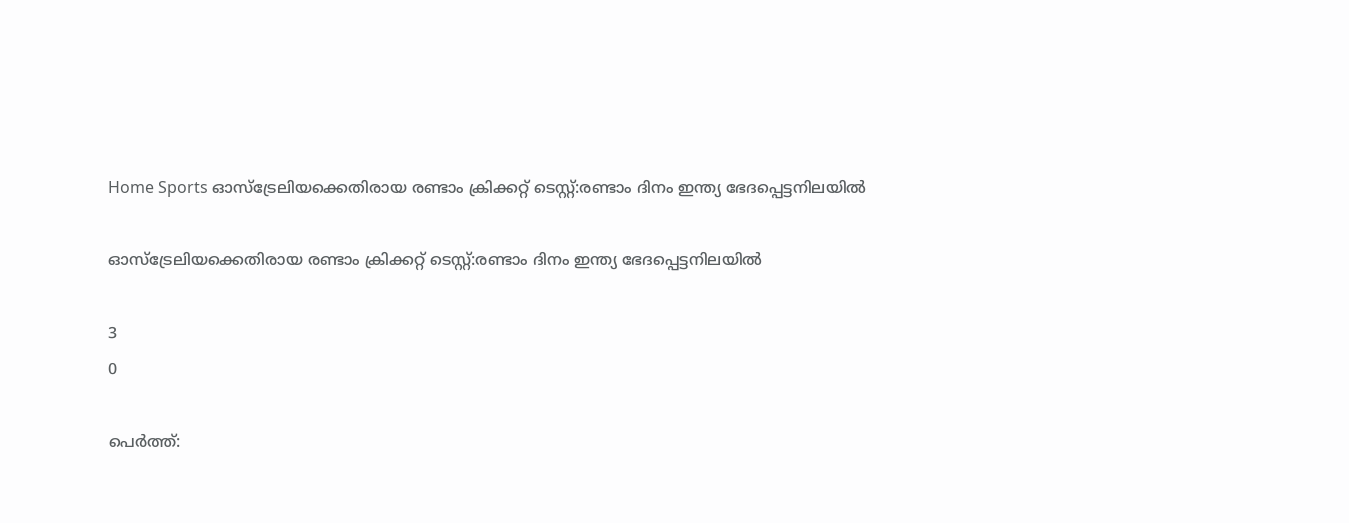Home Sports ഓസ്‌ട്രേലിയക്കെതിരായ രണ്ടാം ക്രിക്കറ്റ് ടെസ്റ്റ്:രണ്ടാം ദിനം ഇന്ത്യ ഭേദപ്പെട്ടനിലയില്‍

ഓസ്‌ട്രേലിയക്കെതിരായ രണ്ടാം ക്രിക്കറ്റ് ടെസ്റ്റ്:രണ്ടാം ദിനം ഇന്ത്യ ഭേദപ്പെട്ടനിലയില്‍

3
0

പെര്‍ത്ത്: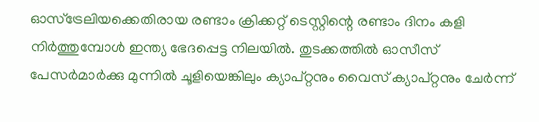ഓസ്‌ട്രേലിയക്കെതിരായ രണ്ടാം ക്രിക്കറ്റ് ടെസ്റ്റിന്റെ രണ്ടാം ദിനം കളി നിര്‍ത്തുമ്പോള്‍ ഇന്ത്യ ഭേദപ്പെട്ട നിലയില്‍. തുടക്കത്തില്‍ ഓസീസ് പേസര്‍മാര്‍ക്കു മുന്നില്‍ ചൂളിയെങ്കിലും ക്യാപ്റ്റനും വൈസ് ക്യാപ്റ്റനും ചേര്‍ന്ന്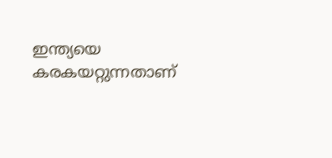ഇന്ത്യയെ കരകയറ്റുന്നതാണ്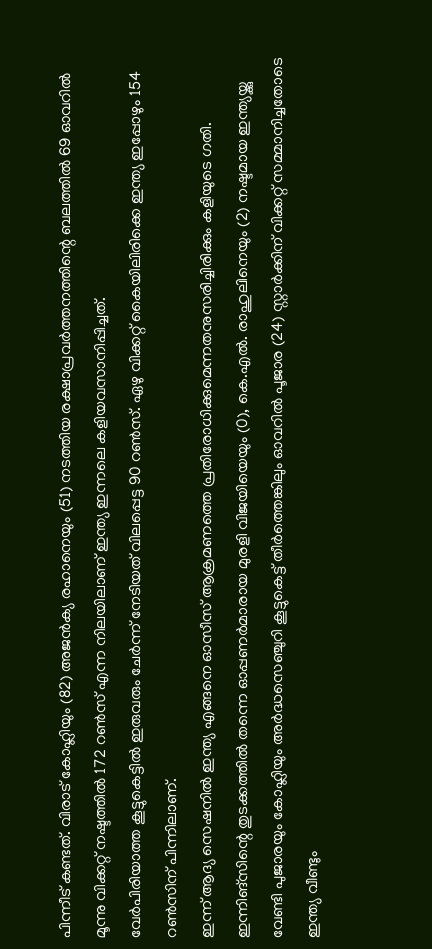പിന്നീട് കണ്ടത്. വിരാട് കോഹ്ലിയും (82) അജന്‍ക്യ രഹാനെയും (51) നടത്തിയ രക്ഷാപ്രവര്‍ത്തനത്തിന്റെ ബലത്തില്‍ 69 ഓവറില്‍ മൂന്നു വിക്കറ്റ് നഷ്ടത്തില്‍ 172 റണ്‍സ് എന്ന നിലയിലാണ് ഇന്ത്യ ഇന്നലെ കളിയവസാനിപ്പിച്ചത്.
വേര്‍പിരിയാത്ത കൂട്ടുകെട്ടില്‍ ഇരുവരും ചേര്‍ന്ന് നേടിയത് വിലപ്പെട്ട 90 റണ്‍സ്. ഏഴു വിക്കറ്റ് കൈയിലിരിക്കെ ഇന്ത്യ ഇപ്പോഴും 154 റണ്‍സിന് പിന്നിലാണ്.
ഇന്ന് ആദ്യ സെഷനില്‍ ഇന്ത്യ എങ്ങനെ ഓസീസ് ആക്രമണത്തെ പ്രതിരോധിക്കുമെന്നതനുസരിച്ചിരിക്കും കളിയുടെ ഗതി. ഇന്നിങ്‌സിന്റെ തുടക്കത്തില്‍ തന്നെ ഓപ്പണര്‍മാരായ മുരളി വിജയിയെയും (0), കെ.എല്‍. രാഹുലിനെയും (2) നഷ്ടമായ ഇന്ത്യയ്ക്കു വേണ്ടി പുജാരയും കോഹ്ലിയും അര്‍ദ്ധസെഞ്ചുറി കൂട്ടുകെട്ട് തീര്‍ത്തെങ്കിലും ഓവറില്‍ പൂജാര (24) സ്റ്റാര്‍ക്കിന് വിക്കറ്റ് സമ്മാനിച്ചതോടെ ഇന്ത്യ വീണ്ടും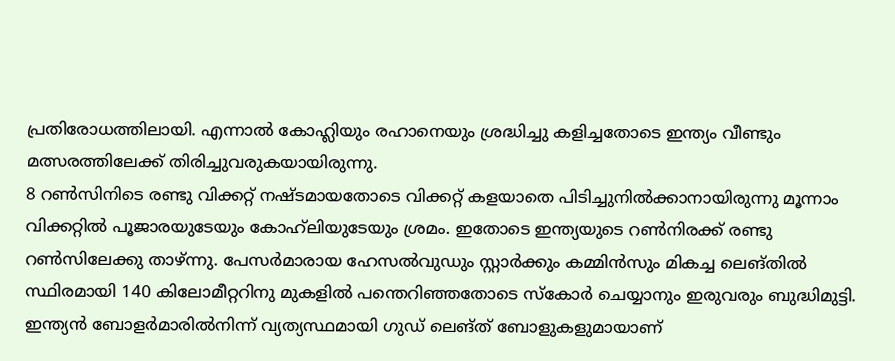പ്രതിരോധത്തിലായി. എന്നാല്‍ കോഹ്ലിയും രഹാനെയും ശ്രദ്ധിച്ചു കളിച്ചതോടെ ഇന്ത്യം വീണ്ടും മത്സരത്തിലേക്ക് തിരിച്ചുവരുകയായിരുന്നു.
8 റണ്‍സിനിടെ രണ്ടു വിക്കറ്റ് നഷ്ടമായതോടെ വിക്കറ്റ് കളയാതെ പിടിച്ചുനില്‍ക്കാനായിരുന്നു മൂന്നാം വിക്കറ്റില്‍ പൂജാരയുടേയും കോഹ്‌ലിയുടേയും ശ്രമം. ഇതോടെ ഇന്ത്യയുടെ റണ്‍നിരക്ക് രണ്ടു റണ്‍സിലേക്കു താഴ്ന്നു. പേസര്‍മാരായ ഹേസല്‍വുഡും സ്റ്റാര്‍ക്കും കമ്മിന്‍സും മികച്ച ലെങ്തില്‍ സ്ഥിരമായി 140 കിലോമീറ്ററിനു മുകളില്‍ പന്തെറിഞ്ഞതോടെ സ്‌കോര്‍ ചെയ്യാനും ഇരുവരും ബുദ്ധിമുട്ടി. ഇന്ത്യന്‍ ബോളര്‍മാരില്‍നിന്ന് വ്യത്യസ്ഥമായി ഗുഡ് ലെങ്ത് ബോളുകളുമായാണ്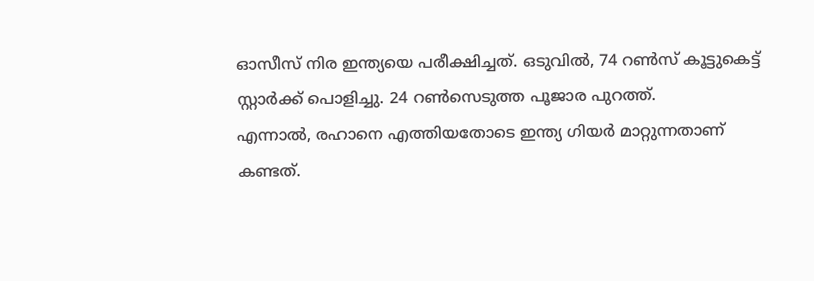ഓസീസ് നിര ഇന്ത്യയെ പരീക്ഷിച്ചത്. ഒടുവില്‍, 74 റണ്‍സ് കൂട്ടുകെട്ട് സ്റ്റാര്‍ക്ക് പൊളിച്ചു. 24 റണ്‍സെടുത്ത പൂജാര പുറത്ത്.
എന്നാല്‍, രഹാനെ എത്തിയതോടെ ഇന്ത്യ ഗിയര്‍ മാറ്റുന്നതാണ് കണ്ടത്.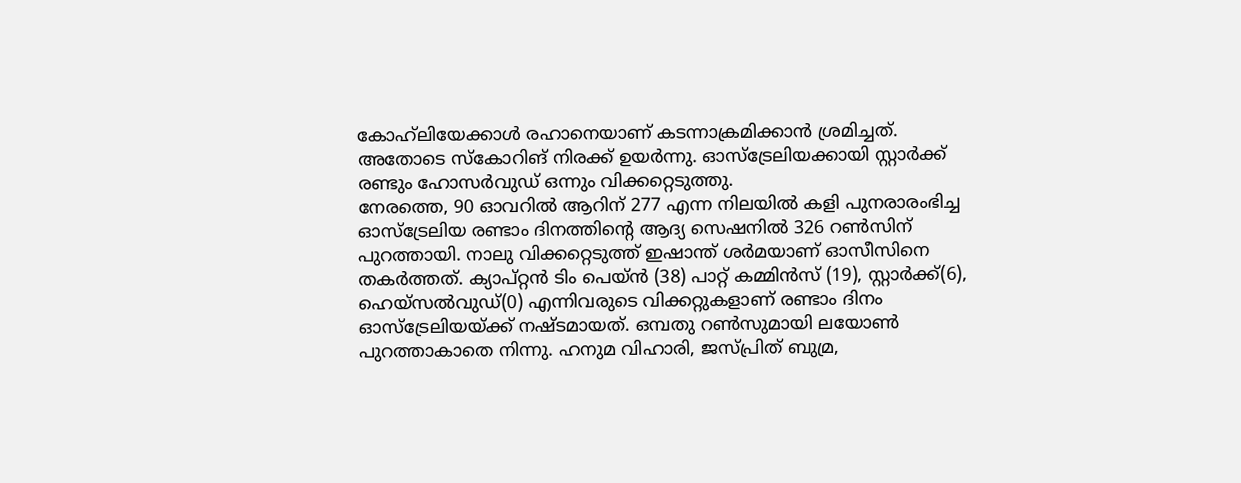കോഹ്‌ലിയേക്കാള്‍ രഹാനെയാണ് കടന്നാക്രമിക്കാന്‍ ശ്രമിച്ചത്.
അതോടെ സ്‌കോറിങ് നിരക്ക് ഉയര്‍ന്നു. ഓസ്‌ട്രേലിയക്കായി സ്റ്റാര്‍ക്ക് രണ്ടും ഹോസര്‍വുഡ് ഒന്നും വിക്കറ്റെടുത്തു.
നേരത്തെ, 90 ഓവറില്‍ ആറിന് 277 എന്ന നിലയില്‍ കളി പുനരാരംഭിച്ച ഓസ്‌ട്രേലിയ രണ്ടാം ദിനത്തിന്റെ ആദ്യ സെഷനില്‍ 326 റണ്‍സിന് പുറത്തായി. നാലു വിക്കറ്റെടുത്ത് ഇഷാന്ത് ശര്‍മയാണ് ഓസീസിനെ തകര്‍ത്തത്. ക്യാപ്റ്റന്‍ ടിം പെയ്ന്‍ (38) പാറ്റ് കമ്മിന്‍സ് (19), സ്റ്റാര്‍ക്ക്(6), ഹെയ്‌സല്‍വുഡ്(0) എന്നിവരുടെ വിക്കറ്റുകളാണ് രണ്ടാം ദിനം ഓസ്‌ട്രേലിയയ്ക്ക് നഷ്ടമായത്. ഒമ്പതു റണ്‍സുമായി ലയോണ്‍ പുറത്താകാതെ നിന്നു. ഹനുമ വിഹാരി, ജസ്പ്രിത് ബുമ്ര,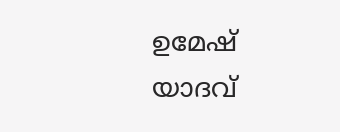ഉമേഷ് യാദവ്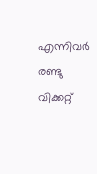എന്നിവര്‍ രണ്ടു വിക്കറ്റ്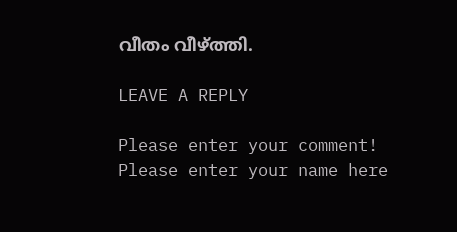വീതം വീഴ്ത്തി.

LEAVE A REPLY

Please enter your comment!
Please enter your name here